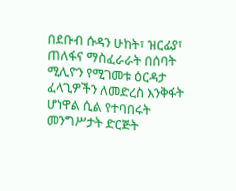በደቡብ ሱዳን ሁከት፣ ዝርፊያ፣ ጠለፋና ማስፈራራት በሰባት ሚሊዮን የሚገመቱ ዕርዳታ ፈላጊዎችን ለመድረስ እንቅፋት ሆነዋል ሲል የተባበሩት መንግሥታት ድርጅት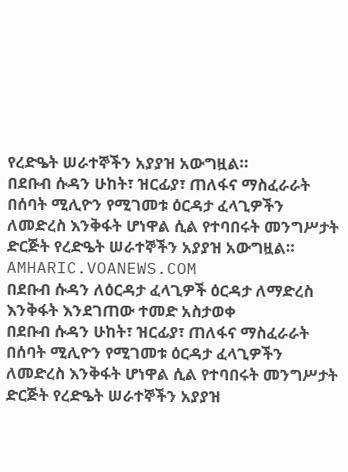የረድዔት ሠራተኞችን አያያዝ አውግዟል።
በደቡብ ሱዳን ሁከት፣ ዝርፊያ፣ ጠለፋና ማስፈራራት በሰባት ሚሊዮን የሚገመቱ ዕርዳታ ፈላጊዎችን ለመድረስ እንቅፋት ሆነዋል ሲል የተባበሩት መንግሥታት ድርጅት የረድዔት ሠራተኞችን አያያዝ አውግዟል።
AMHARIC.VOANEWS.COM
በደቡብ ሱዳን ለዕርዳታ ፈላጊዎች ዕርዳታ ለማድረስ እንቅፋት እንደገጠው ተመድ አስታወቀ
በደቡብ ሱዳን ሁከት፣ ዝርፊያ፣ ጠለፋና ማስፈራራት በሰባት ሚሊዮን የሚገመቱ ዕርዳታ ፈላጊዎችን ለመድረስ እንቅፋት ሆነዋል ሲል የተባበሩት መንግሥታት ድርጅት የረድዔት ሠራተኞችን አያያዝ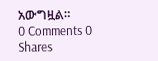አውግዟል።
0 Comments 0 Shares